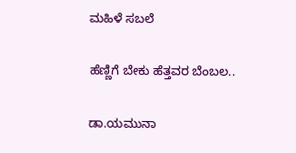ಮಹಿಳೆ ಸಬಲೆ

ಹೆಣ್ಣಿಗೆ ಬೇಕು ಹೆತ್ತವರ ಬೆಂಬಲ..

ಡಾ.ಯಮುನಾ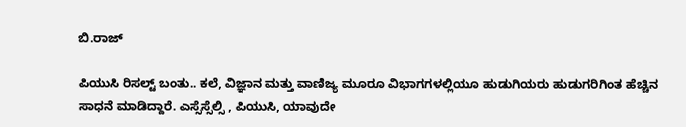ಬಿ.ರಾಜ್

ಪಿಯುಸಿ ರಿಸಲ್ಟ್ ಬಂತು.. ಕಲೆ, ವಿಜ್ಞಾನ ಮತ್ತು ವಾಣಿಜ್ಯ ಮೂರೂ ವಿಭಾಗಗಳಲ್ಲಿಯೂ ಹುಡುಗಿಯರು ಹುಡುಗರಿಗಿಂತ ಹೆಚ್ಚಿನ ಸಾಧನೆ ಮಾಡಿದ್ದಾರೆ. ಎಸ್ಸೆಸ್ಸೆಲ್ಸಿ , ಪಿಯುಸಿ, ಯಾವುದೇ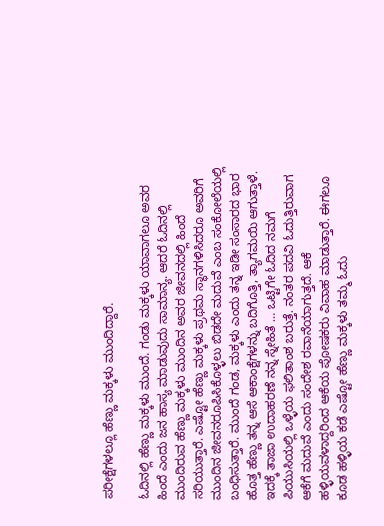ಪರೀಕ್ಷೆಗಳಲ್ಲೂ ಹೆಣ್ಣು ಮಕ್ಕಳು ಮುಂದಿದ್ದಾರೆ.

ಓದಿನಲ್ಲಿ ಹೆಣ್ಣು ಮಕ್ಕಳು ಮುಂದೆ. ಗಂಡು ಮಕ್ಕಳು ಯಾವಾಗಲೂ ಅವರ ಹಿಂದೆ ಎಂದು ಜನ ಹಾಸ್ಯ ಮಾಡುವುದು ಸಾಮಾನ್ಯ. ಆದರೆ ಓದಿನಲ್ಲಿ ಮುಂದಿರುವ ಹೆಣ್ಣು ಮಕ್ಕಳು ಮುಂದಿನ ಅವರ ಜೀವನದಲ್ಲಿ ಹಿಂದೆ ಸರಿಯುತ್ತಾರೆ. ಎಷ್ಟೋ ಹೆಣ್ಣು ಮಕ್ಕಳು ಪ್ರಥಮ ಸ್ಥಾನಗಳಿಸಿದರೂ ಅವರಿಗೆ ಮುಂದಿನ ಜೀವನರೂಪಿಸಿಕೊಳ್ಳಲು ಬಿಡದೇ ಮದುವೆ ಎಂಬ ಸಂಕೋಲೆಯಲ್ಲಿ ಬಂಧಿಸುತ್ತಾರೆ. ಮುಂದೆ ಗಂಡ, ಮಕ್ಕಳು ಎಂದು ತನ್ನ ಇಡೀ ಸಂಸಾರದ ಭಾರ ಹೊತ್ತ ಹೆಣ್ಣು ತನ್ನ ಆಸೆ ಆಕಾಂಕ್ಷೆಗಳನ್ನು ಬದಿಗೊತ್ತಿ, ತ್ಯಾಗಮಯಿ ಆಗುತ್ತಾಳೆ. ಇದಕ್ಕೆ ತಾಜಾ ಉದಾಹರಣೆ ನನ್ನ ಸ್ನೇಹಿತೆ … ಒಟ್ಟಿಗೇ ಓದಿದ ನಮಗೆ ಪಿಯುಸಿಯಲ್ಲಿ ಒಳ್ಳೆಯ ಫಲಿತಾಂಶ ಬರುತ್ತೆ. ನಂತರ ಪದವಿ ಓದುತ್ತಿರುವಾಗ ಆಕೆಗೆ ಮದುವೆ ಎಂದು ಸಂದೇಶ ರವಾನೆಯಾಗುತ್ತದೆ. ಆಕೆ ಹಳ್ಳಿಯವಳಾದ್ದರಿಂದ ಆಕೆಯ ಪೋಷಕರು ವಿವಾಹ ಮಾಡುತ್ತಾರೆ. ಈಗಲೂ ಕೂಡ ಹಳ್ಳಿಯ ಕಡೆ ಎಷ್ಟೋ ಹೆಣ್ಣು ಮಕ್ಕಳು ತಮ್ಮ ಓದು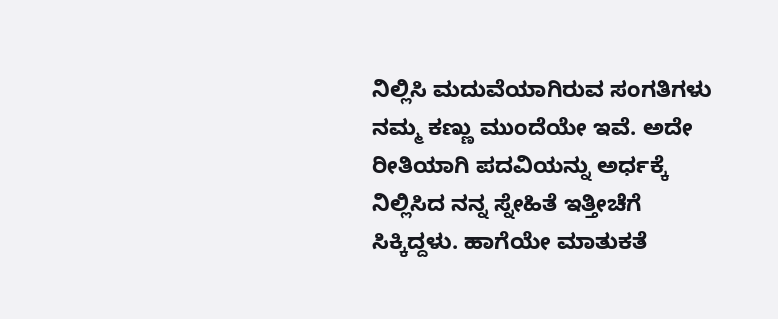ನಿಲ್ಲಿಸಿ ಮದುವೆಯಾಗಿರುವ ಸಂಗತಿಗಳು ನಮ್ಮ ಕಣ್ಣು ಮುಂದೆಯೇ ಇವೆ. ಅದೇ ರೀತಿಯಾಗಿ ಪದವಿಯನ್ನು ಅರ್ಧಕ್ಕೆ ನಿಲ್ಲಿಸಿದ ನನ್ನ ಸ್ನೇಹಿತೆ ಇತ್ತೀಚೆಗೆ ಸಿಕ್ಕಿದ್ದಳು. ಹಾಗೆಯೇ ಮಾತುಕತೆ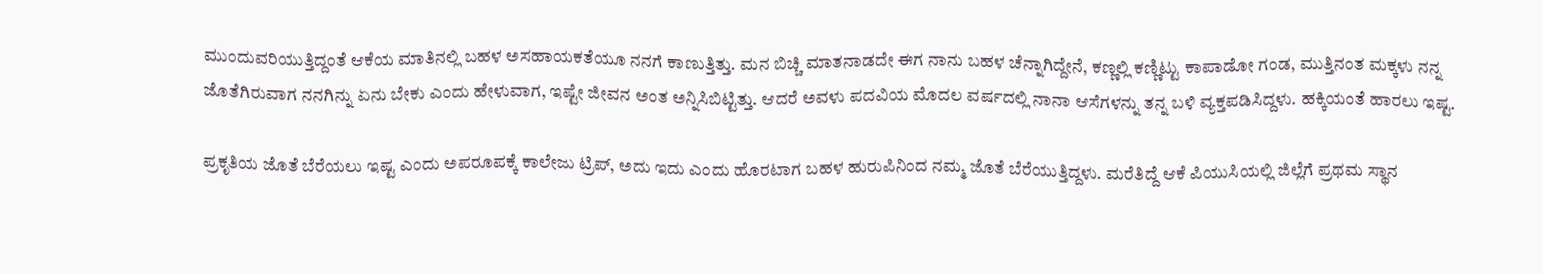ಮುಂದುವರಿಯುತ್ತಿದ್ದಂತೆ ಆಕೆಯ ಮಾತಿನಲ್ಲಿ ಬಹಳ ಅಸಹಾಯಕತೆಯೂ ನನಗೆ ಕಾಣುತ್ತಿತ್ತು. ಮನ ಬಿಚ್ಚಿ ಮಾತನಾಡದೇ ಈಗ ನಾನು ಬಹಳ ಚೆನ್ನಾಗಿದ್ದೇನೆ, ಕಣ್ಣಲ್ಲಿ ಕಣ್ಣಿಟ್ಟು ಕಾಪಾಡೋ ಗಂಡ, ಮುತ್ತಿನಂತ ಮಕ್ಕಳು ನನ್ನ ಜೊತೆಗಿರುವಾಗ ನನಗಿನ್ನು ಏನು ಬೇಕು ಎಂದು ಹೇಳುವಾಗ, ಇಷ್ಟೇ ಜೀವನ ಅಂತ ಅನ್ನಿಸಿಬಿಟ್ಟಿತ್ತು. ಆದರೆ ಅವಳು ಪದವಿಯ ಮೊದಲ ವರ್ಷದಲ್ಲಿ ನಾನಾ ಆಸೆಗಳನ್ನು ತನ್ನ ಬಳಿ ವ್ಯಕ್ತಪಡಿಸಿದ್ದಳು. ಹಕ್ಕಿಯಂತೆ ಹಾರಲು ಇಷ್ಟ.

ಪ್ರಕೃತಿಯ ಜೊತೆ ಬೆರೆಯಲು ಇಷ್ಟ ಎಂದು ಅಪರೂಪಕ್ಕೆ ಕಾಲೇಜು ಟ್ರಿಪ್, ಅದು ಇದು ಎಂದು ಹೊರಟಾಗ ಬಹಳ ಹುರುಪಿನಿಂದ ನಮ್ಮ ಜೊತೆ ಬೆರೆಯುತ್ತಿದ್ದಳು. ಮರೆತಿದ್ದೆ ಆಕೆ ಪಿಯುಸಿಯಲ್ಲಿ ಜಿಲ್ಲೆಗೆ ಪ್ರಥಮ ಸ್ಥಾನ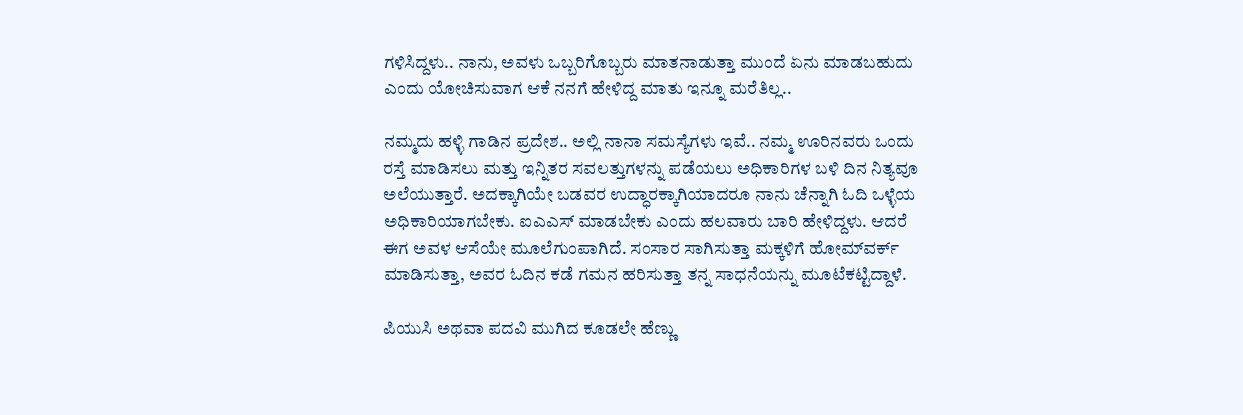ಗಳಿಸಿದ್ದಳು.. ನಾನು, ಅವಳು ಒಬ್ಬರಿಗೊಬ್ಬರು ಮಾತನಾಡುತ್ತಾ ಮುಂದೆ ಏನು ಮಾಡಬಹುದು ಎಂದು ಯೋಚಿಸುವಾಗ ಆಕೆ ನನಗೆ ಹೇಳಿದ್ದ ಮಾತು ಇನ್ನೂ ಮರೆತಿಲ್ಲ..

ನಮ್ಮದು ಹಳ್ಳಿ ಗಾಡಿನ ಪ್ರದೇಶ.. ಅಲ್ಲಿ ನಾನಾ ಸಮಸ್ಯೆಗಳು ಇವೆ.. ನಮ್ಮ ಊರಿನವರು ಒಂದು ರಸ್ತೆ ಮಾಡಿಸಲು ಮತ್ತು ಇನ್ನಿತರ ಸವಲತ್ತುಗಳನ್ನು ಪಡೆಯಲು ಅಧಿಕಾರಿಗಳ ಬಳಿ ದಿನ ನಿತ್ಯವೂ ಅಲೆಯುತ್ತಾರೆ. ಅದಕ್ಕಾಗಿಯೇ ಬಡವರ ಉದ್ಧಾರಕ್ಕಾಗಿಯಾದರೂ ನಾನು ಚೆನ್ನಾಗಿ ಓದಿ ಒಳ್ಳೆಯ ಅಧಿಕಾರಿಯಾಗಬೇಕು. ಐಎಎಸ್ ಮಾಡಬೇಕು ಎಂದು ಹಲವಾರು ಬಾರಿ ಹೇಳಿದ್ದಳು. ಆದರೆ ಈಗ ಅವಳ ಆಸೆಯೇ ಮೂಲೆಗುಂಪಾಗಿದೆ. ಸಂಸಾರ ಸಾಗಿಸುತ್ತಾ ಮಕ್ಕಳಿಗೆ ಹೋಮ್‌ವರ್ಕ್ ಮಾಡಿಸುತ್ತಾ, ಅವರ ಓದಿನ ಕಡೆ ಗಮನ ಹರಿಸುತ್ತಾ ತನ್ನ ಸಾಧನೆಯನ್ನು ಮೂಟೆಕಟ್ಟಿದ್ದಾಳೆ.

ಪಿಯುಸಿ ಅಥವಾ ಪದವಿ ಮುಗಿದ ಕೂಡಲೇ ಹೆಣ್ಣು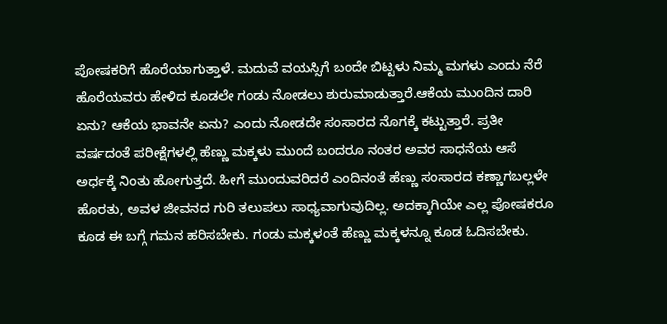ಪೋಷಕರಿಗೆ ಹೊರೆಯಾಗುತ್ತಾಳೆ. ಮದುವೆ ವಯಸ್ಸಿಗೆ ಬಂದೇ ಬಿಟ್ಟಳು ನಿಮ್ಮ ಮಗಳು ಎಂದು ನೆರೆ ಹೊರೆಯವರು ಹೇಳಿದ ಕೂಡಲೇ ಗಂಡು ನೋಡಲು ಶುರುಮಾಡುತ್ತಾರೆ.ಆಕೆಯ ಮುಂದಿನ ದಾರಿ ಏನು? ಆಕೆಯ ಭಾವನೇ ಏನು? ಎಂದು ನೋಡದೇ ಸಂಸಾರದ ನೊಗಕ್ಕೆ ಕಟ್ಟುತ್ತಾರೆ. ಪ್ರತೀ ವರ್ಷದಂತೆ ಪರೀಕ್ಷೆಗಳಲ್ಲಿ ಹೆಣ್ಣು ಮಕ್ಕಳು ಮುಂದೆ ಬಂದರೂ ನಂತರ ಅವರ ಸಾಧನೆಯ ಆಸೆ ಅರ್ಧಕ್ಕೆ ನಿಂತು ಹೋಗುತ್ತದೆ. ಹೀಗೆ ಮುಂದುವರಿದರೆ ಎಂದಿನಂತೆ ಹೆಣ್ಣು ಸಂಸಾರದ ಕಣ್ಣಾಗಬಲ್ಲಳೇ ಹೊರತು, ಅವಳ ಜೀವನದ ಗುರಿ ತಲುಪಲು ಸಾಧ್ಯವಾಗುವುದಿಲ್ಲ. ಅದಕ್ಕಾಗಿಯೇ ಎಲ್ಲ ಪೋಷಕರೂ ಕೂಡ ಈ ಬಗ್ಗೆ ಗಮನ ಹರಿಸಬೇಕು. ಗಂಡು ಮಕ್ಕಳಂತೆ ಹೆಣ್ಣು ಮಕ್ಕಳನ್ನೂ ಕೂಡ ಓದಿಸಬೇಕು.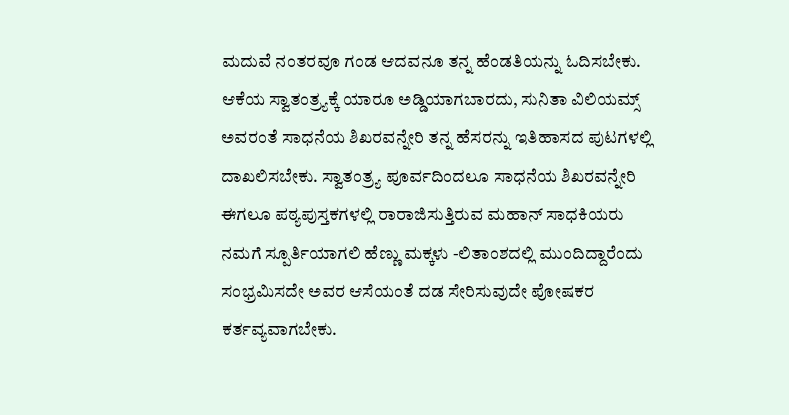ಮದುವೆ ನಂತರವೂ ಗಂಡ ಆದವನೂ ತನ್ನ ಹೆಂಡತಿಯನ್ನು ಓದಿಸಬೇಕು. ಆಕೆಯ ಸ್ವಾತಂತ್ರ್ಯಕ್ಕೆ ಯಾರೂ ಅಡ್ಡಿಯಾಗಬಾರದು, ಸುನಿತಾ ವಿಲಿಯಮ್ಸ್ ಅವರಂತೆ ಸಾಧನೆಯ ಶಿಖರವನ್ನೇರಿ ತನ್ನ ಹೆಸರನ್ನು ಇತಿಹಾಸದ ಪುಟಗಳಲ್ಲಿ ದಾಖಲಿಸಬೇಕು. ಸ್ವಾತಂತ್ರ್ಯ ಪೂರ್ವದಿಂದಲೂ ಸಾಧನೆಯ ಶಿಖರವನ್ನೇರಿ ಈಗಲೂ ಪಠ್ಯಪುಸ್ತಕಗಳಲ್ಲಿ ರಾರಾಜಿಸುತ್ತಿರುವ ಮಹಾನ್ ಸಾಧಕಿಯರು ನಮಗೆ ಸ್ಪೂರ್ತಿಯಾಗಲಿ ಹೆಣ್ಣು ಮಕ್ಕಳು -ಲಿತಾಂಶದಲ್ಲಿ ಮುಂದಿದ್ದಾರೆಂದು ಸಂಭ್ರಮಿಸದೇ ಅವರ ಆಸೆಯಂತೆ ದಡ ಸೇರಿಸುವುದೇ ಪೋಷಕರ ಕರ್ತವ್ಯವಾಗಬೇಕು.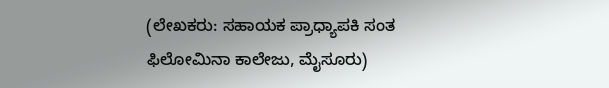(ಲೇಖಕರು: ಸಹಾಯಕ ಪ್ರಾಧ್ಯಾಪಕಿ ಸಂತ ಫಿಲೋಮಿನಾ ಕಾಲೇಜು, ಮೈಸೂರು)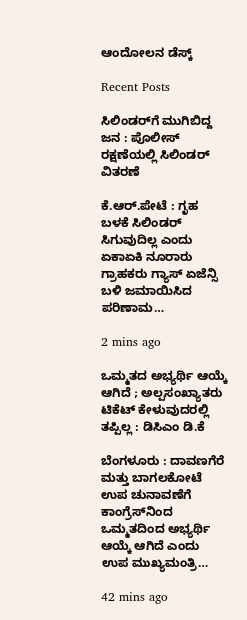ಆಂದೋಲನ ಡೆಸ್ಕ್

Recent Posts

ಸಿಲಿಂಡರ್‌ಗೆ ಮುಗಿಬಿದ್ದ ಜನ : ಪೊಲೀಸ್‌ ರಕ್ಷಣೆಯಲ್ಲಿ ಸಿಲಿಂಡರ್‌ ವಿತರಣೆ

ಕೆ.ಆರ್.ಪೇಟೆ : ಗೃಹ ಬಳಕೆ ಸಿಲಿಂಡರ್ ಸಿಗುವುದಿಲ್ಲ ಎಂದು ಏಕಾಏಕಿ ನೂರಾರು ಗ್ರಾಹಕರು ಗ್ಯಾಸ್ ಏಜೆನ್ಸಿ ಬಳಿ ಜಮಾಯಿಸಿದ ಪರಿಣಾಮ…

2 mins ago

ಒಮ್ಮತದ ಅಭ್ಯರ್ಥಿ ಆಯ್ಕೆ ಆಗಿದೆ ; ಅಲ್ಪಸಂಖ್ಯಾತರು ಟಿಕೆಟ್ ಕೇಳುವುದರಲ್ಲಿ ತಪ್ಪಿಲ್ಲ : ಡಿಸಿಎಂ ಡಿ.ಕೆ

ಬೆಂಗಳೂರು : ದಾವಣಗೆರೆ ಮತ್ತು ಬಾಗಲಕೋಟೆ ಉಪ ಚುನಾವಣೆಗೆ ಕಾಂಗ್ರೆಸ್‌ನಿಂದ ಒಮ್ಮತದಿಂದ ಅಭ್ಯರ್ಥಿ ಆಯ್ಕೆ ಆಗಿದೆ ಎಂದು ಉಪ ಮುಖ್ಯಮಂತ್ರಿ…

42 mins ago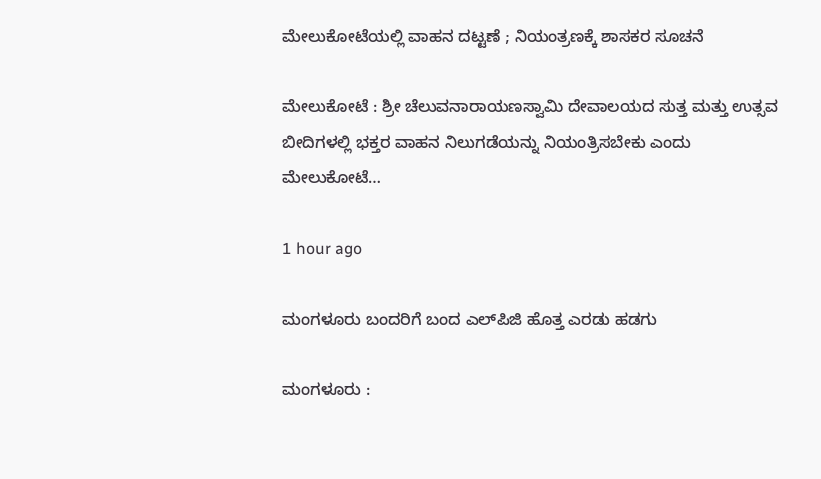ಮೇಲುಕೋಟೆಯಲ್ಲಿ ವಾಹನ ದಟ್ಟಣೆ ; ನಿಯಂತ್ರಣಕ್ಕೆ ಶಾಸಕರ ಸೂಚನೆ

ಮೇಲುಕೋಟೆ : ಶ್ರೀ ಚೆಲುವನಾರಾಯಣಸ್ವಾಮಿ ದೇವಾಲಯದ ಸುತ್ತ ಮತ್ತು ಉತ್ಸವ ಬೀದಿಗಳಲ್ಲಿ ಭಕ್ತರ ವಾಹನ ನಿಲುಗಡೆಯನ್ನು ನಿಯಂತ್ರಿಸಬೇಕು ಎಂದು ಮೇಲುಕೋಟೆ…

1 hour ago

ಮಂಗಳೂರು ಬಂದರಿಗೆ ಬಂದ ಎಲ್‌ಪಿಜಿ ಹೊತ್ತ ಎರಡು ಹಡಗು

ಮಂಗಳೂರು :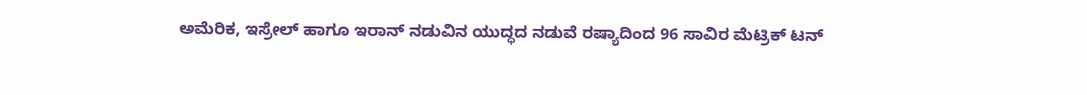ಅಮೆರಿಕ, ಇಸ್ರೇಲ್ ಹಾಗೂ ಇರಾನ್ ನಡುವಿನ ಯುದ್ಧದ ನಡುವೆ ರಷ್ಯಾದಿಂದ 96 ಸಾವಿರ ಮೆಟ್ರಿಕ್ ಟನ್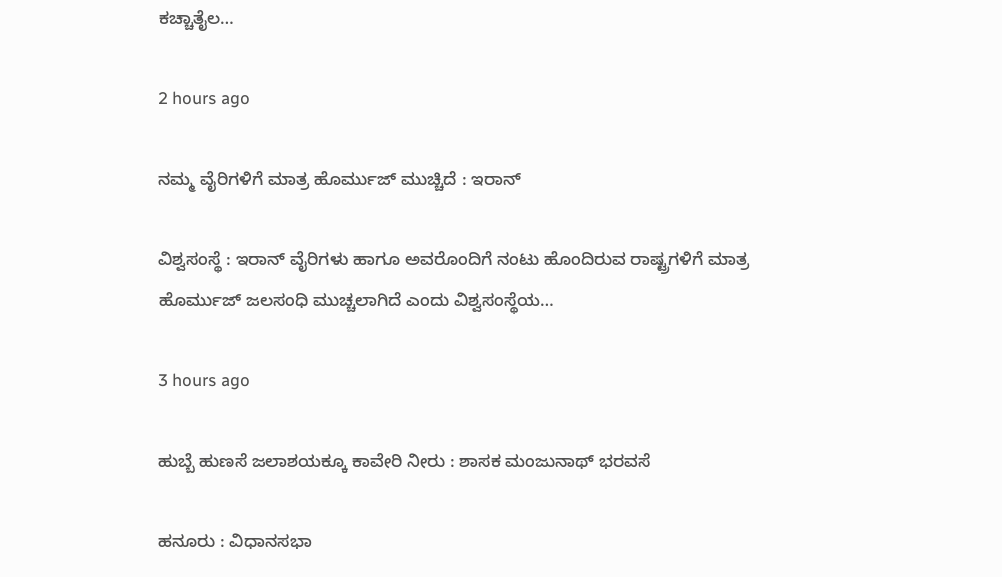ಕಚ್ಚಾತೈಲ…

2 hours ago

ನಮ್ಮ ವೈರಿಗಳಿಗೆ ಮಾತ್ರ ಹೊರ್ಮುಜ್‌ ಮುಚ್ಚಿದೆ : ಇರಾನ್‌

ವಿಶ್ವಸಂಸ್ಥೆ : ಇರಾನ್‌ ವೈರಿಗಳು ಹಾಗೂ ಅವರೊಂದಿಗೆ ನಂಟು ಹೊಂದಿರುವ ರಾಷ್ಟ್ರಗಳಿಗೆ ಮಾತ್ರ ಹೊರ್ಮುಜ್‌ ಜಲಸಂಧಿ ಮುಚ್ಚಲಾಗಿದೆ ಎಂದು ವಿಶ್ವಸಂಸ್ಥೆಯ…

3 hours ago

ಹುಬ್ಬೆ ಹುಣಸೆ ಜಲಾಶಯಕ್ಕೂ ಕಾವೇರಿ ನೀರು : ಶಾಸಕ ಮಂಜುನಾಥ್‌ ಭರವಸೆ

ಹನೂರು : ವಿಧಾನಸಭಾ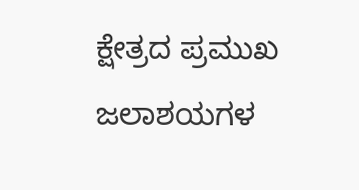ಕ್ಷೇತ್ರದ ಪ್ರಮುಖ ಜಲಾಶಯಗಳ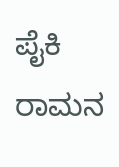ಪೈಕಿ ರಾಮನ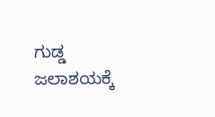ಗುಡ್ಡ ಜಲಾಶಯಕ್ಕೆ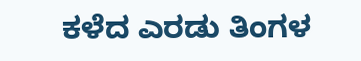ಕಳೆದ ಎರಡು ತಿಂಗಳ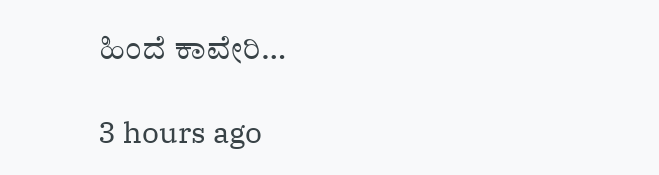ಹಿಂದೆ ಕಾವೇರಿ…

3 hours ago